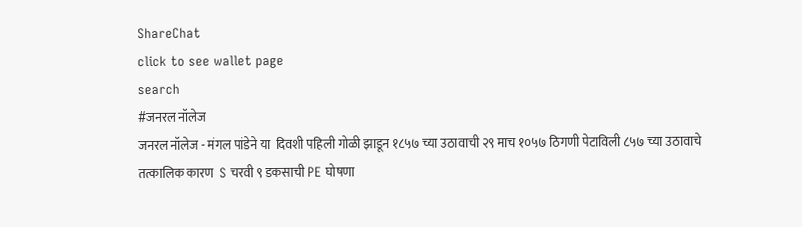ShareChat
click to see wallet page
search
#जनरल नॉलेज
जनरल नॉलेज - मंगल पांडेने या  दिवशी पहिली गोळी झाडून १८५७ च्या उठावाची २९ माच १०५७ ठिगणी पेटाविली ८५७ च्या उठावाचे तत्कालिक कारण  S चरवी ९ डकसाची PE घोषणा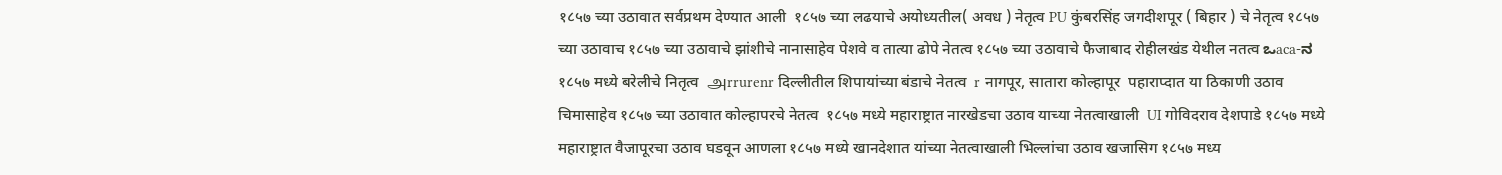१८५७ च्या उठावात सर्वप्रथम देण्यात आली  १८५७ च्या लढयाचे अयोध्यतील( अवध ) नेतृत्व PU कुंबरसिंह जगदीशपूर ( बिहार ) चे नेतृत्व १८५७ च्या उठावाच १८५७ च्या उठावाचे झांशीचे नानासाहेव पेशवे व तात्या ढोपे नेतत्व १८५७ च्या उठावाचे फैजाबाद रोहीलखंड येथील नतत्व ಒaca-ನ १८५७ मध्ये बरेलीचे नितृत्व  அrrurenr दिल्लीतील शिपायांच्या बंडाचे नेतत्व  r नागपूर, सातारा कोल्हापूर  पहाराप्दात या ठिकाणी उठाव चिमासाहेव १८५७ च्या उठावात कोल्हापरचे नेतत्व  १८५७ मध्ये महाराष्ट्रात नारखेडचा उठाव याच्या नेतत्वाखाली  UI गोविदराव देशपाडे १८५७ मध्ये महाराष्ट्रात वैजापूरचा उठाव घडवून आणला १८५७ मध्ये खानदेशात यांच्या नेतत्वाखाली भिल्लांचा उठाव खजासिग १८५७ मध्य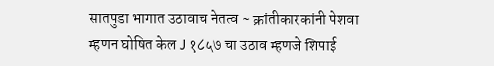सातपुडा भागात उठावाच नेतत्व ~ क्रांतीकारकांनी पेशवा म्हणन घोषित केल J १८५७ चा उठाव म्हणजे शिपाई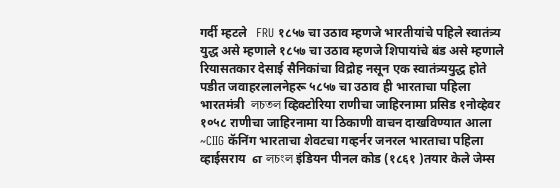गर्दी म्हटले   FRU १८५७ चा उठाव म्हणजे भारतीयांचे पहिले स्वातंत्र्य युद्ध असे म्हणाले १८५७ चा उठाव म्हणजे शिपायांचे बंड असे म्हणाले रियासतकार देसाई सैनिकांचा विद्रोह नसून एक स्वातंत्र्ययुद्ध होते  पडीत जवाहरलालनेहरू ५८५७ चा उठाव ही भारताचा पहिला भारतमंत्री  লচতল व्हिक्टोरिया राणीचा जाहिरनामा प्रसिड १नोव्हेवर १०५८ राणीचा जाहिरनामा या ठिकाणी वाचन दाखविण्यात आला ~CIIG कॅनिंग भारताचा शेवटचा गव्हर्नर जनरल भारताचा पहिला व्हाईसराय  எ লচংল इंडियन पीनल कोड (१८६१ )तयार केले जेम्स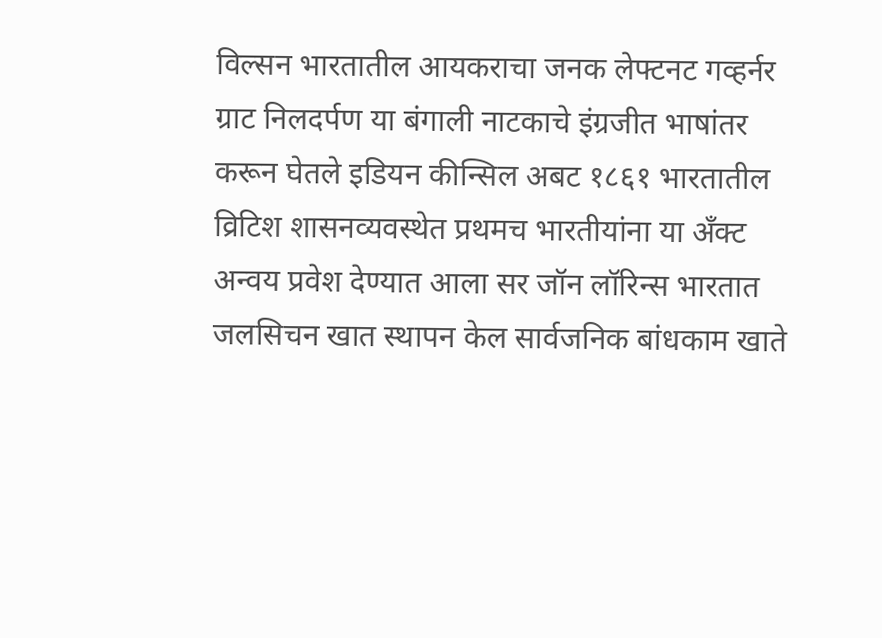विल्सन भारतातील आयकराचा जनक लेफ्टनट गव्हर्नर ग्राट निलदर्पण या बंगाली नाटकाचे इंग्रजीत भाषांतर करून घेतले इडियन कीन्सिल अबट १८६१ भारतातील व्रिटिश शासनव्यवस्थेत प्रथमच भारतीयांना या अँक्ट अन्वय प्रवेश देण्यात आला सर जॉन लॉरिन्स भारतात जलसिचन खात स्थापन केल सार्वजनिक बांधकाम खाते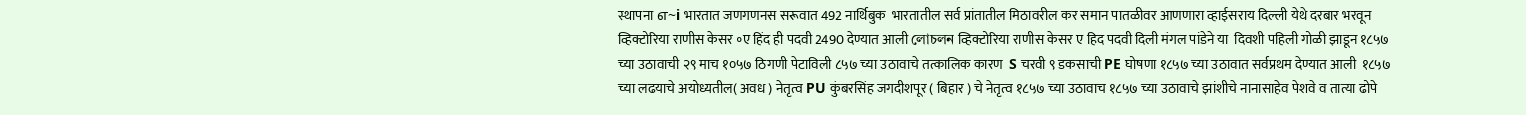स्थापना எ~i भारतात जणगणनस सरूवात 492 नार्थिबुक  भारतातील सर्व प्रांतातील मिठावरील कर समान पातळीवर आणणारा व्हाईसराय दिल्ली येथे दरबार भरवून व्हिक्टोरिया राणीस केसर ॰ए हिंद ही पदवी 2490 देण्यात आली লোচলন व्हिक्टोरिया राणीस केसर ए हिद पदवी दिली मंगल पांडेने या  दिवशी पहिली गोळी झाडून १८५७ च्या उठावाची २९ माच १०५७ ठिगणी पेटाविली ८५७ च्या उठावाचे तत्कालिक कारण  S चरवी ९ डकसाची PE घोषणा १८५७ च्या उठावात सर्वप्रथम देण्यात आली  १८५७ च्या लढयाचे अयोध्यतील( अवध ) नेतृत्व PU कुंबरसिंह जगदीशपूर ( बिहार ) चे नेतृत्व १८५७ च्या उठावाच १८५७ च्या उठावाचे झांशीचे नानासाहेव पेशवे व तात्या ढोपे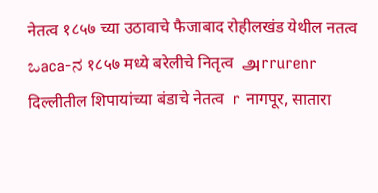नेतत्व १८५७ च्या उठावाचे फैजाबाद रोहीलखंड येथील नतत्व ಒaca-ನ १८५७ मध्ये बरेलीचे नितृत्व  அrrurenr दिल्लीतील शिपायांच्या बंडाचे नेतत्व  r नागपूर, सातारा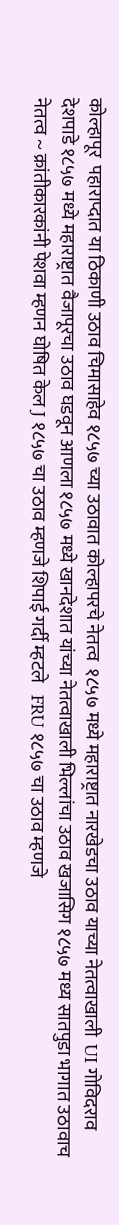कोल्हापूर  पहाराप्दात या ठिकाणी उठाव चिमासाहेव १८५७ च्या उठावात कोल्हापरचे नेतत्व  १८५७ मध्ये महाराष्ट्रात नारखेडचा उठाव याच्या नेतत्वाखाली  UI गोविदराव देशपाडे १८५७ मध्ये महाराष्ट्रात वैजापूरचा उठाव घडवून आणला १८५७ मध्ये खानदेशात यांच्या नेतत्वाखाली भिल्लांचा उठाव खजासिग १८५७ मध्य सातपुडा भागात उठावाच नेतत्व ~ क्रांतीकारकांनी पेशवा म्हणन घोषित केल J १८५७ चा उठाव म्हणजे शिपाई गर्दी म्हटले   FRU १८५७ चा उठाव म्हणजे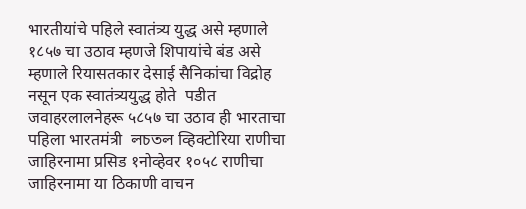भारतीयांचे पहिले स्वातंत्र्य युद्ध असे म्हणाले १८५७ चा उठाव म्हणजे शिपायांचे बंड असे म्हणाले रियासतकार देसाई सैनिकांचा विद्रोह नसून एक स्वातंत्र्ययुद्ध होते  पडीत जवाहरलालनेहरू ५८५७ चा उठाव ही भारताचा पहिला भारतमंत्री  লচতল व्हिक्टोरिया राणीचा जाहिरनामा प्रसिड १नोव्हेवर १०५८ राणीचा जाहिरनामा या ठिकाणी वाचन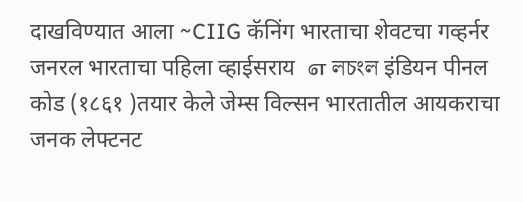दाखविण्यात आला ~CIIG कॅनिंग भारताचा शेवटचा गव्हर्नर जनरल भारताचा पहिला व्हाईसराय  எ লচংল इंडियन पीनल कोड (१८६१ )तयार केले जेम्स विल्सन भारतातील आयकराचा जनक लेफ्टनट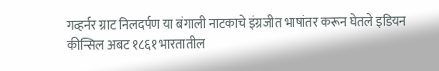गव्हर्नर ग्राट निलदर्पण या बंगाली नाटकाचे इंग्रजीत भाषांतर करून घेतले इडियन कीन्सिल अबट १८६१ भारतातील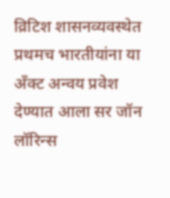व्रिटिश शासनव्यवस्थेत प्रथमच भारतीयांना या अँक्ट अन्वय प्रवेश देण्यात आला सर जॉन लॉरिन्स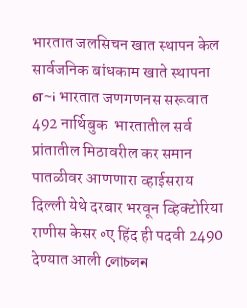भारतात जलसिचन खात स्थापन केल सार्वजनिक बांधकाम खाते स्थापना எ~i भारतात जणगणनस सरूवात 492 नार्थिबुक  भारतातील सर्व प्रांतातील मिठावरील कर समान पातळीवर आणणारा व्हाईसराय दिल्ली येथे दरबार भरवून व्हिक्टोरिया राणीस केसर ॰ए हिंद ही पदवी 2490 देण्यात आली লোচলন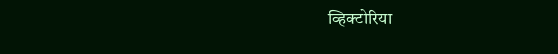व्हिक्टोरिया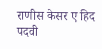राणीस केसर ए हिद पदवी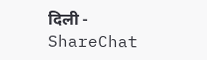दिली - ShareChat